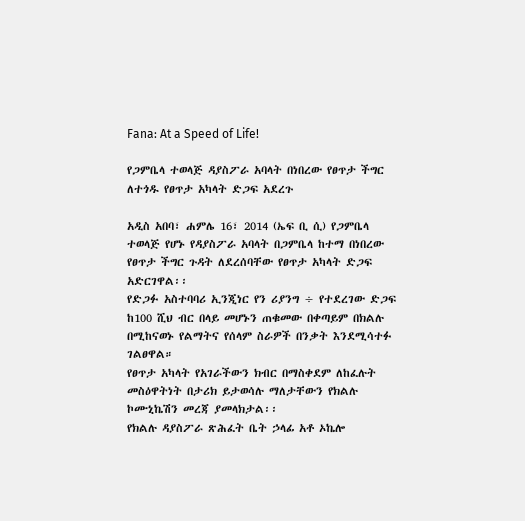Fana: At a Speed of Life!

የጋምቤላ ተወላጅ ዳያስፖራ አባላት በነበረው የፀጥታ ችግር ለተጎዱ የፀጥታ አካላት ድጋፍ አደረጉ

አዲስ አበባ፣ ሐምሌ 16፣ 2014 (ኤፍ ቢ ሲ) የጋምቤላ ተወላጅ የሆኑ የዳያስፖራ አባላት በጋምቤላ ከተማ በነበረው የፀጥታ ችግር ጉዳት ለደረሰባቸው የፀጥታ አካላት ድጋፍ አድርገዋል፡፡
የድጋፉ አስተባባሪ ኢንጂነር የን ሪያንግ ÷ የተደረገው ድጋፍ ከ100 ሺህ ብር በላይ መሆኑን ጠቁመው በቀጣይም በክልሉ በሚከናወኑ የልማትና የሰላም ስራዎች በንቃት እንደሚሳተፉ ገልፀዋል።
የፀጥታ አካላት የአገራችውን ክብር በማስቀደም ለከፈሉት መስዕዋትነት በታሪክ ይታወሳሉ ማለታቸውን የክልሉ ኮሙኒኬሽን መረጃ ያመላክታል፡፡
የክልሉ ዳያስፖራ ጽሕፈት ቤት ኃላፊ አቶ ኦኬሎ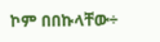ኮም በበኩላቸው÷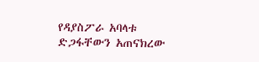የዳያስፖራ አባላቱ ድጋፋቸውን አጠናክረው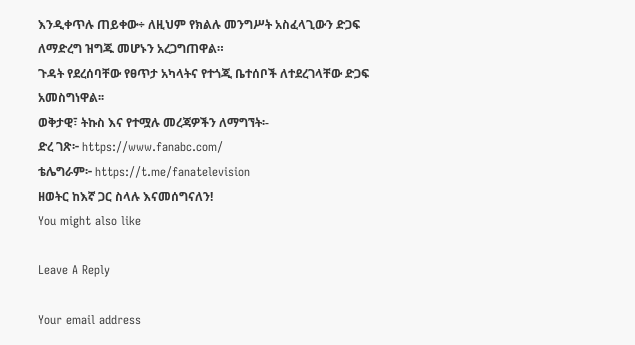እንዲቀጥሉ ጠይቀው÷ ለዚህም የክልሉ መንግሥት አስፈላጊውን ድጋፍ ለማድረግ ዝግጁ መሆኑን አረጋግጠዋል።
ጉዳት የደረሰባቸው የፀጥታ አካላትና የተጎጂ ቤተሰቦች ለተደረገላቸው ድጋፍ አመስግነዋል፡፡
ወቅታዊ፣ ትኩስ እና የተሟሉ መረጃዎችን ለማግኘት፡-
ድረ ገጽ፦ https://www.fanabc.com/
ቴሌግራም፦ https://t.me/fanatelevision
ዘወትር ከእኛ ጋር ስላሉ እናመሰግናለን!
You might also like

Leave A Reply

Your email address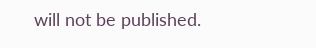will not be published.